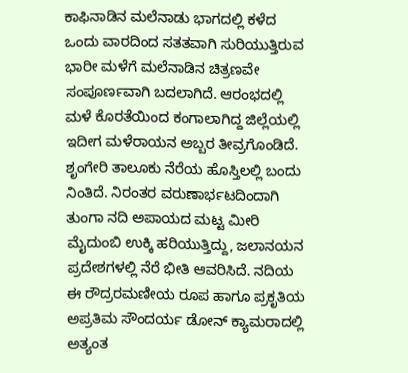ಕಾಫಿನಾಡಿನ ಮಲೆನಾಡು ಭಾಗದಲ್ಲಿ ಕಳೆದ ಒಂದು ವಾರದಿಂದ ಸತತವಾಗಿ ಸುರಿಯುತ್ತಿರುವ ಭಾರೀ ಮಳೆಗೆ ಮಲೆನಾಡಿನ ಚಿತ್ರಣವೇ ಸಂಪೂರ್ಣವಾಗಿ ಬದಲಾಗಿದೆ. ಆರಂಭದಲ್ಲಿ ಮಳೆ ಕೊರತೆಯಿಂದ ಕಂಗಾಲಾಗಿದ್ದ ಜಿಲ್ಲೆಯಲ್ಲಿ ಇದೀಗ ಮಳೆರಾಯನ ಅಬ್ಬರ ತೀವ್ರಗೊಂಡಿದೆ.
ಶೃಂಗೇರಿ ತಾಲೂಕು ನೆರೆಯ ಹೊಸ್ತಿಲಲ್ಲಿ ಬಂದು ನಿಂತಿದೆ. ನಿರಂತರ ವರುಣಾರ್ಭಟದಿಂದಾಗಿ ತುಂಗಾ ನದಿ ಅಪಾಯದ ಮಟ್ಟ ಮೀರಿ ಮೈದುಂಬಿ ಉಕ್ಕಿ ಹರಿಯುತ್ತಿದ್ದು, ಜಲಾನಯನ ಪ್ರದೇಶಗಳಲ್ಲಿ ನೆರೆ ಭೀತಿ ಆವರಿಸಿದೆ. ನದಿಯ ಈ ರೌದ್ರರಮಣೀಯ ರೂಪ ಹಾಗೂ ಪ್ರಕೃತಿಯ ಅಪ್ರತಿಮ ಸೌಂದರ್ಯ ಡೋನ್ ಕ್ಯಾಮರಾದಲ್ಲಿ ಅತ್ಯಂತ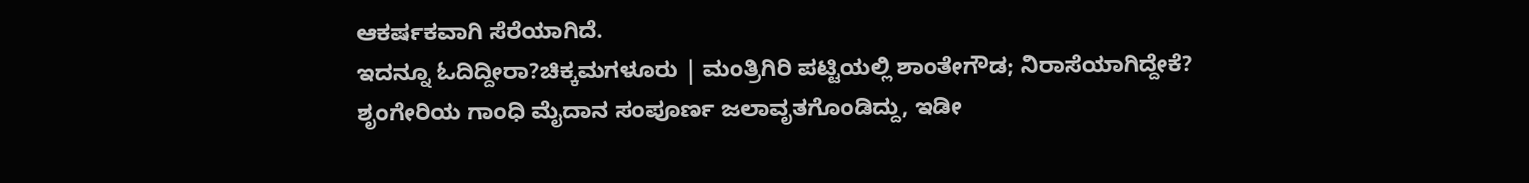ಆಕರ್ಷಕವಾಗಿ ಸೆರೆಯಾಗಿದೆ.
ಇದನ್ನೂ ಓದಿದ್ದೀರಾ?ಚಿಕ್ಕಮಗಳೂರು | ಮಂತ್ರಿಗಿರಿ ಪಟ್ಟಿಯಲ್ಲಿ ಶಾಂತೇಗೌಡ; ನಿರಾಸೆಯಾಗಿದ್ದೇಕೆ?
ಶೃಂಗೇರಿಯ ಗಾಂಧಿ ಮೈದಾನ ಸಂಪೂರ್ಣ ಜಲಾವೃತಗೊಂಡಿದ್ದು, ಇಡೀ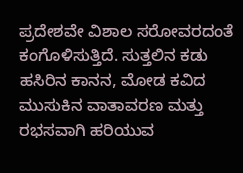ಪ್ರದೇಶವೇ ವಿಶಾಲ ಸರೋವರದಂತೆ ಕಂಗೊಳಿಸುತ್ತಿದೆ. ಸುತ್ತಲಿನ ಕಡು ಹಸಿರಿನ ಕಾನನ, ಮೋಡ ಕವಿದ ಮುಸುಕಿನ ವಾತಾವರಣ ಮತ್ತು ರಭಸವಾಗಿ ಹರಿಯುವ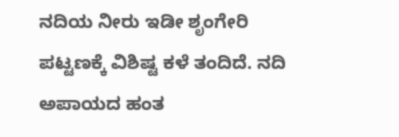ನದಿಯ ನೀರು ಇಡೀ ಶೃಂಗೇರಿ ಪಟ್ಟಣಕ್ಕೆ ವಿಶಿಷ್ಟ ಕಳೆ ತಂದಿದೆ. ನದಿ ಅಪಾಯದ ಹಂತ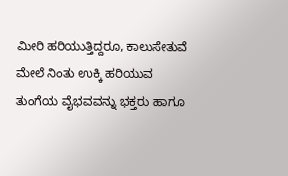ಮೀರಿ ಹರಿಯುತ್ತಿದ್ದರೂ, ಕಾಲುಸೇತುವೆ ಮೇಲೆ ನಿಂತು ಉಕ್ಕಿ ಹರಿಯುವ ತುಂಗೆಯ ವೈಭವವನ್ನು ಭಕ್ತರು ಹಾಗೂ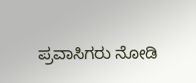ಪ್ರವಾಸಿಗರು ನೋಡಿ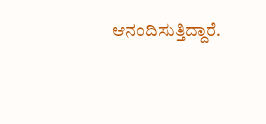ಆನಂದಿಸುತ್ತಿದ್ದಾರೆ.